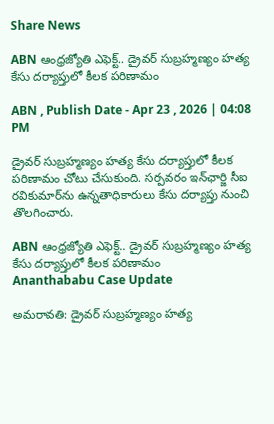Share News

ABN ఆంధ్రజ్యోతి ఎఫెక్ట్‌.. డ్రైవర్ సుబ్రహ్మణ్యం హత్య కేసు దర్యాప్తులో కీలక పరిణామం

ABN , Publish Date - Apr 23 , 2026 | 04:08 PM

డ్రైవర్ సుబ్రహ్మణ్యం హత్య కేసు దర్యాప్తులో కీలక పరిణామం చోటు చేసుకుంది. సర్పవరం ఇన్‌ఛార్జి సీఐ రవికుమార్‌ను ఉన్నతాధికారులు కేసు దర్యాప్తు నుంచి తొలగించారు.

ABN ఆంధ్రజ్యోతి ఎఫెక్ట్‌.. డ్రైవర్ సుబ్రహ్మణ్యం హత్య కేసు దర్యాప్తులో కీలక పరిణామం
Ananthababu Case Update

అమరావతి: డ్రైవర్ సుబ్రహ్మణ్యం హత్య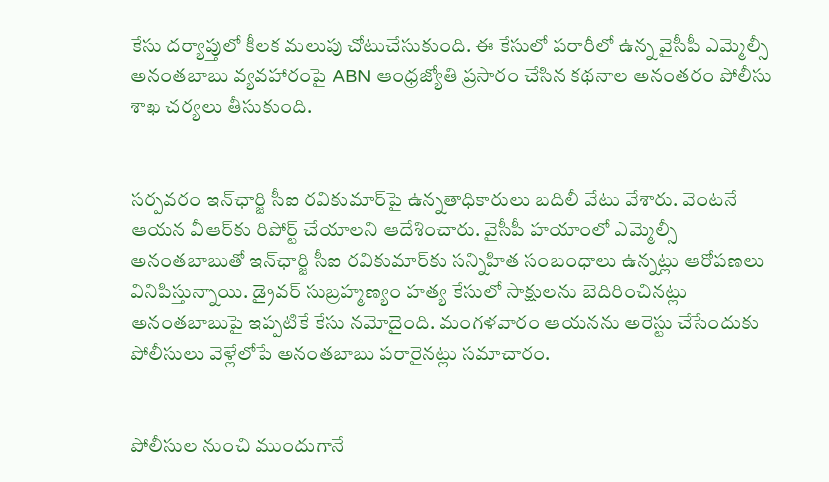కేసు దర్యాప్తులో కీలక మలుపు చోటుచేసుకుంది. ఈ కేసులో పరారీలో ఉన్న వైసీపీ ఎమ్మెల్సీ అనంతబాబు వ్యవహారంపై ABN ఆంధ్రజ్యోతి ప్రసారం చేసిన కథనాల అనంతరం పోలీసు శాఖ చర్యలు తీసుకుంది.


సర్పవరం ఇన్‌ఛార్జి సీఐ రవికుమార్‌పై ఉన్నతాధికారులు బదిలీ వేటు వేశారు. వెంటనే ఆయన వీఆర్‌కు రిపోర్ట్ చేయాలని ఆదేశించారు. వైసీపీ హయాంలో ఎమ్మెల్సీ అనంతబాబుతో ఇన్‌ఛార్జి సీఐ రవికుమార్‌కు సన్నిహిత సంబంధాలు ఉన్నట్లు ఆరోపణలు వినిపిస్తున్నాయి. డ్రైవర్ సుబ్రహ్మణ్యం హత్య కేసులో సాక్షులను బెదిరించినట్లు అనంతబాబుపై ఇప్పటికే కేసు నమోదైంది. మంగళవారం ఆయనను అరెస్టు చేసేందుకు పోలీసులు వెళ్లేలోపే అనంతబాబు పరారైనట్లు సమాచారం.


పోలీసుల నుంచి ముందుగానే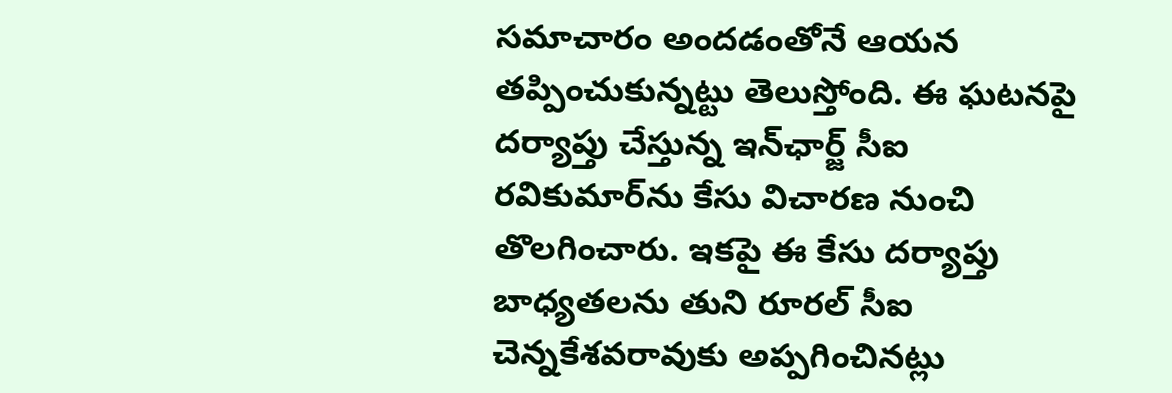సమాచారం అందడంతోనే ఆయన తప్పించుకున్నట్టు తెలుస్తోంది. ఈ ఘటనపై దర్యాప్తు చేస్తున్న ఇన్‌ఛార్జ్ సీఐ రవికుమార్‌ను కేసు విచారణ నుంచి తొలగించారు. ఇకపై ఈ కేసు దర్యాప్తు బాధ్యతలను తుని రూరల్ సీఐ చెన్నకేశవరావుకు అప్పగించినట్లు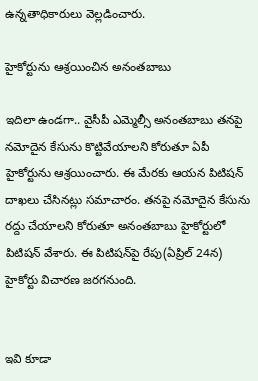ఉన్నతాధికారులు వెల్లడించారు.

హైకోర్టును ఆశ్రయించిన అనంతబాబు

ఇదిలా ఉండగా.. వైసీపీ ఎమ్మెల్సీ అనంతబాబు తనపై నమోదైన కేసును కొట్టివేయాలని కోరుతూ ఏపీ హైకోర్టును ఆశ్రయించారు. ఈ మేరకు ఆయన పిటిషన్ దాఖలు చేసినట్లు సమాచారం. తనపై నమోదైన కేసును రద్దు చేయాలని కోరుతూ అనంతబాబు హైకోర్టులో పిటిషన్ వేశారు. ఈ పిటిషన్‌పై రేపు(ఏప్రిల్ 24న) హైకోర్టు విచారణ జరగనుంది.


ఇవి కూడా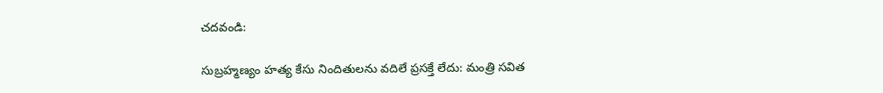చదవండి:

సుబ్రహ్మణ్యం హత్య కేసు నిందితులను వదిలే ప్రసక్తే లేదు: మంత్రి సవిత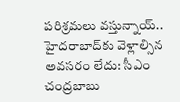పరిశ్రమలు వస్తున్నాయ్.. హైదరాబాద్‌కు వెళ్లాల్సిన అవసరం లేదు: సీఎం చంద్రబాబు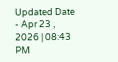Updated Date - Apr 23 , 2026 | 08:43 PM